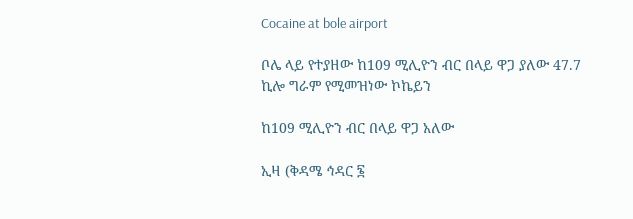Cocaine at bole airport

ቦሌ ላይ የተያዘው ከ109 ሚሊዮን ብር በላይ ዋጋ ያለው 47.7 ኪሎ ግራም የሚመዝነው ኮኬይን

ከ109 ሚሊዮን ብር በላይ ዋጋ አለው

ኢዛ (ቅዳሜ ኅዳር ፮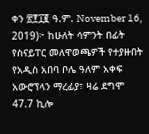ቀን ፳፻፲፪ ዓ.ም. November 16, 2019)፦ ከሁለት ሳምንት በፊት የስናይፐር መለዋወጫዎች የተያዙበት የአዲስ አበባ ቦሌ ዓለም አቀፍ አውሮፕላን ማረፊያ፣ ዛሬ ደግሞ 47.7 ኪሎ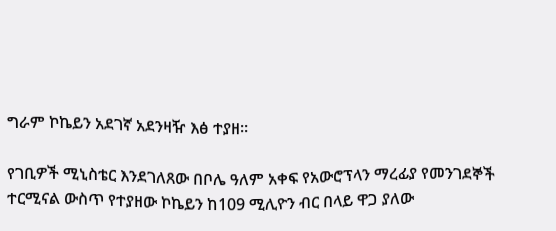ግራም ኮኬይን አደገኛ አደንዛዥ እፅ ተያዘ።

የገቢዎች ሚኒስቴር እንደገለጸው በቦሌ ዓለም አቀፍ የአውሮፕላን ማረፊያ የመንገደኞች ተርሚናል ውስጥ የተያዘው ኮኬይን ከ109 ሚሊዮን ብር በላይ ዋጋ ያለው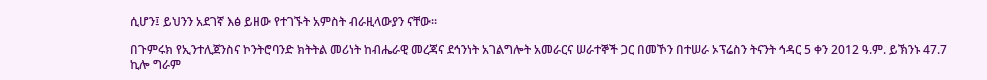ሲሆን፤ ይህንን አደገኛ እፅ ይዘው የተገኙት አምስት ብራዚላውያን ናቸው።

በጉምሩክ የኢንተሊጀንስና ኮንትሮባንድ ክትትል መሪነት ከብሔራዊ መረጃና ደኅንነት አገልግሎት አመራርና ሠራተኞች ጋር በመኾን በተሠራ ኦፕሬስን ትናንት ኅዳር 5 ቀን 2012 ዓ.ም. ይኽንኑ 47.7 ኪሎ ግራም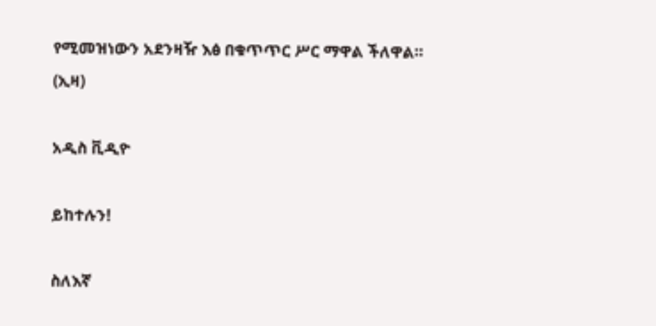የሚመዝነውን አደንዛዥ እፅ በቁጥጥር ሥር ማዋል ችለዋል። (ኢዛ)

አዲስ ቪዲዮ

ይከተሉን!

ስለእኛ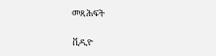መጻሕፍት

ቪዲዮ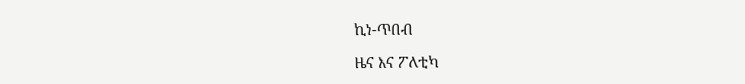ኪነ-ጥበብ

ዜና እና ፖለቲካ